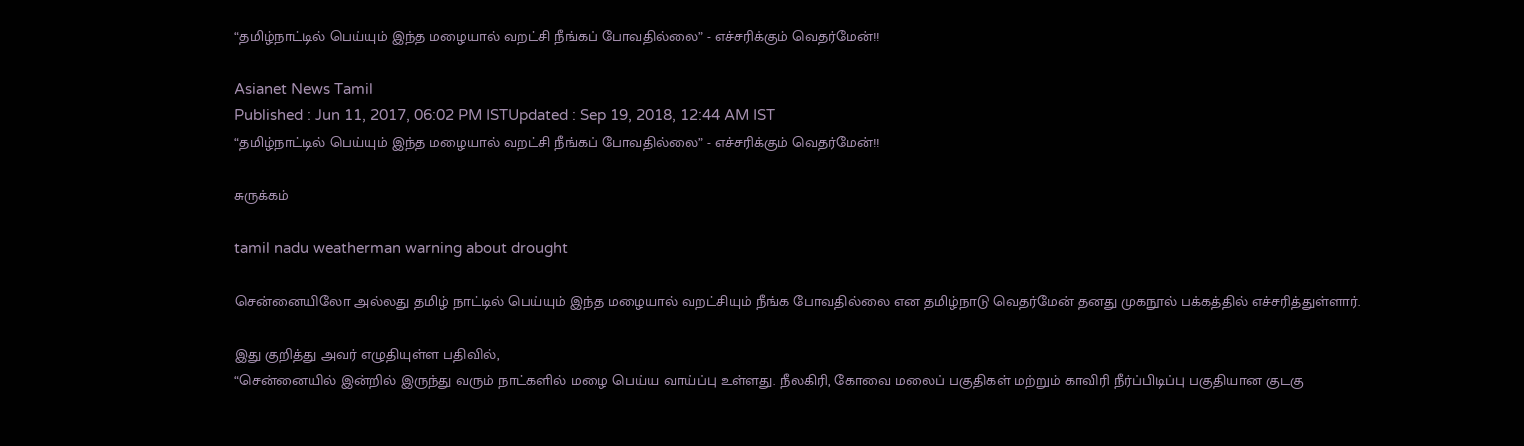“தமிழ்நாட்டில் பெய்யும் இந்த மழையால் வறட்சி நீங்கப் போவதில்லை” - எச்சரிக்கும் வெதர்மேன்!!

Asianet News Tamil
Published : Jun 11, 2017, 06:02 PM ISTUpdated : Sep 19, 2018, 12:44 AM IST
“தமிழ்நாட்டில் பெய்யும் இந்த மழையால் வறட்சி நீங்கப் போவதில்லை” - எச்சரிக்கும் வெதர்மேன்!!

சுருக்கம்

tamil nadu weatherman warning about drought

சென்னையிலோ அல்லது தமிழ் நாட்டில் பெய்யும் இந்த மழையால் வறட்சியும் நீங்க போவதில்லை என தமிழ்நாடு வெதர்மேன் தனது முகநூல் பக்கத்தில் எச்சரித்துள்ளார்.

இது குறித்து அவர் எழுதியுள்ள பதிவில்,
“சென்னையில் இன்றில் இருந்து வரும் நாட்களில் மழை பெய்ய வாய்ப்பு உள்ளது. நீலகிரி, கோவை மலைப் பகுதிகள் மற்றும் காவிரி நீர்ப்பிடிப்பு பகுதியான குடகு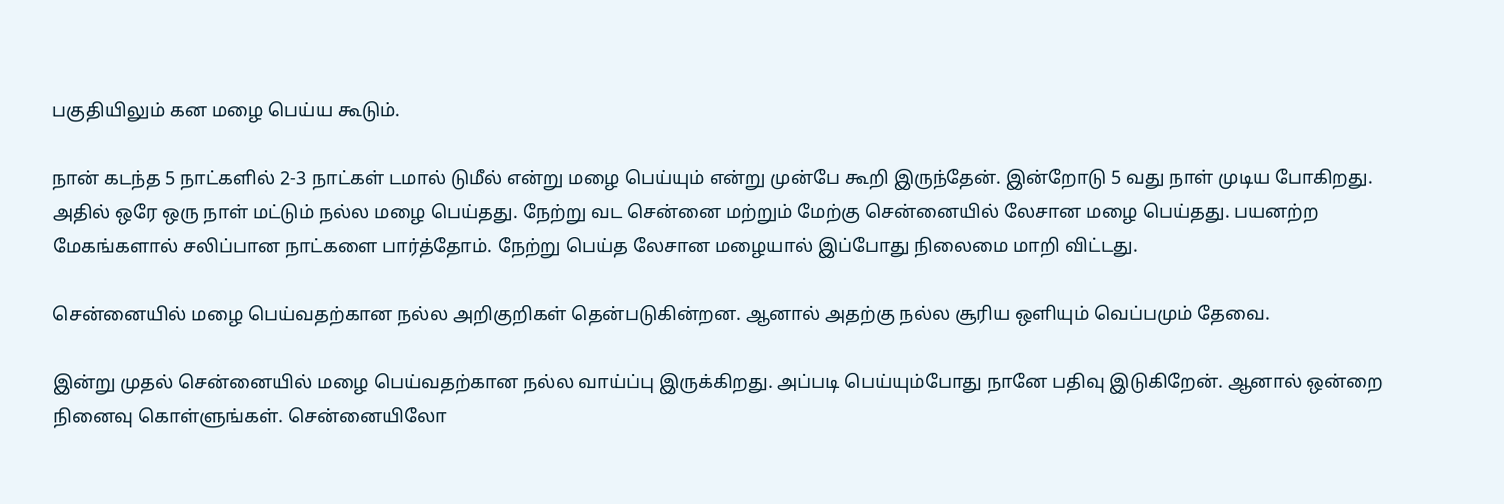பகுதியிலும் கன மழை பெய்ய கூடும்.

நான் கடந்த 5 நாட்களில் 2-3 நாட்கள் டமால் டுமீல் என்று மழை பெய்யும் என்று முன்பே கூறி இருந்தேன். இன்றோடு 5 வது நாள் முடிய போகிறது. அதில் ஒரே ஒரு நாள் மட்டும் நல்ல மழை பெய்தது. நேற்று வட சென்னை மற்றும் மேற்கு சென்னையில் லேசான மழை பெய்தது. பயனற்ற மேகங்களால் சலிப்பான நாட்களை பார்த்தோம். நேற்று பெய்த லேசான மழையால் இப்போது நிலைமை மாறி விட்டது.

சென்னையில் மழை பெய்வதற்கான நல்ல அறிகுறிகள் தென்படுகின்றன. ஆனால் அதற்கு நல்ல சூரிய ஒளியும் வெப்பமும் தேவை.

இன்று முதல் சென்னையில் மழை பெய்வதற்கான நல்ல வாய்ப்பு இருக்கிறது. அப்படி பெய்யும்போது நானே பதிவு இடுகிறேன். ஆனால் ஒன்றை நினைவு கொள்ளுங்கள். சென்னையிலோ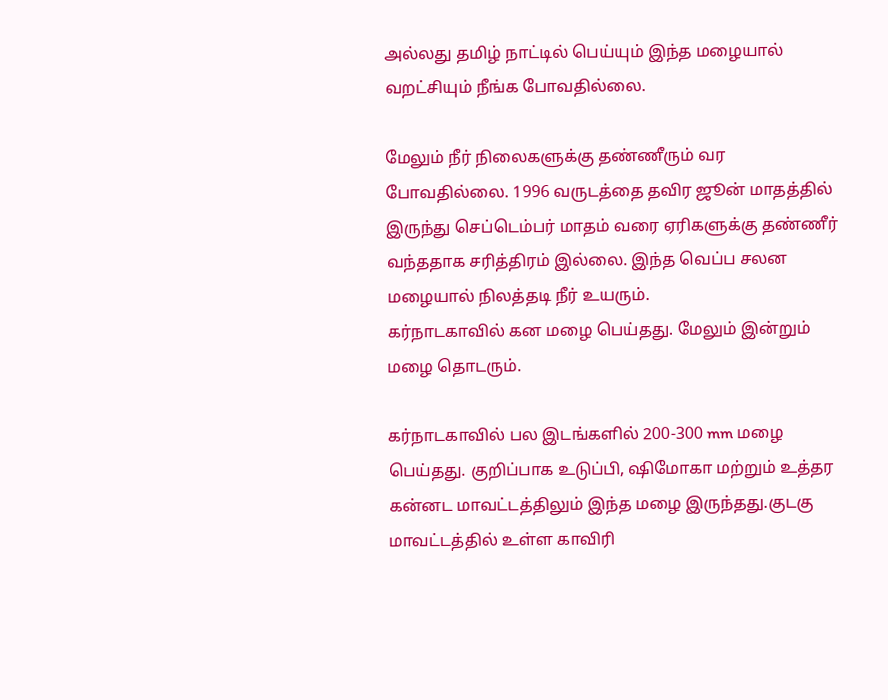அல்லது தமிழ் நாட்டில் பெய்யும் இந்த மழையால் வறட்சியும் நீங்க போவதில்லை.

மேலும் நீர் நிலைகளுக்கு தண்ணீரும் வர போவதில்லை. 1996 வருடத்தை தவிர ஜூன் மாதத்தில் இருந்து செப்டெம்பர் மாதம் வரை ஏரிகளுக்கு தண்ணீர் வந்ததாக சரித்திரம் இல்லை. இந்த வெப்ப சலன மழையால் நிலத்தடி நீர் உயரும்.
கர்நாடகாவில் கன மழை பெய்தது. மேலும் இன்றும் மழை தொடரும்.

கர்நாடகாவில் பல இடங்களில் 200-300 mm மழை பெய்தது. குறிப்பாக உடுப்பி, ஷிமோகா மற்றும் உத்தர கன்னட மாவட்டத்திலும் இந்த மழை இருந்தது.குடகு மாவட்டத்தில் உள்ள காவிரி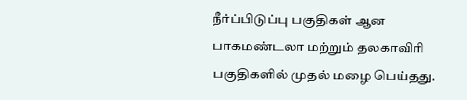நீர்ப்பிடுப்பு பகுதிகள் ஆன பாகமண்டலா மற்றும் தலகாவிரி பகுதிகளில் முதல் மழை பெய்தது.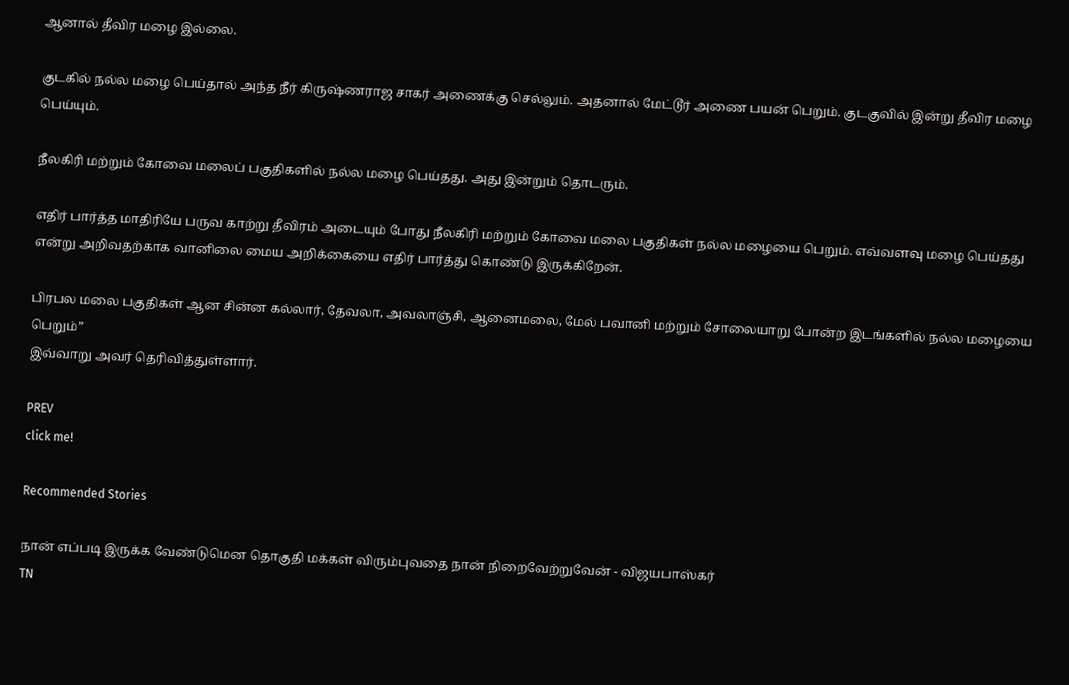ஆனால் தீவிர மழை இல்லை.

குடகில் நல்ல மழை பெய்தால் அந்த நீர் கிருஷ்ணராஜ சாகர் அணைக்கு செல்லும். அதனால் மேட்டூர் அணை பயன் பெறும். குடகுவில் இன்று தீவிர மழை பெய்யும்.

நீலகிரி மற்றும் கோவை மலைப் பகுதிகளில் நல்ல மழை பெய்தது. அது இன்றும் தொடரும்.

எதிர் பார்த்த மாதிரியே பருவ காற்று தீவிரம் அடையும் போது நீலகிரி மற்றும் கோவை மலை பகுதிகள் நல்ல மழையை பெறும். எவ்வளவு மழை பெய்தது என்று அறிவதற்காக வானிலை மைய அறிக்கையை எதிர் பார்த்து கொண்டு இருக்கிறேன்.

பிரபல மலை பகுதிகள் ஆன சின்ன கல்லார், தேவலா, அவலாஞ்சி, ஆனைமலை, மேல் பவானி மற்றும் சோலையாறு போன்ற இடங்களில் நல்ல மழையை பெறும்”
இவ்வாறு அவர் தெரிவித்துள்ளார்.

PREV
click me!

Recommended Stories

நான் எப்படி இருக்க வேண்டுமென தொகுதி மக்கள் விரும்புவதை நான் நிறைவேற்றுவேன் - விஜயபாஸ்கர்
TN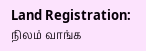Land Registration: நிலம் வாங்க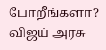போறீங்களா? விஜய் அரசு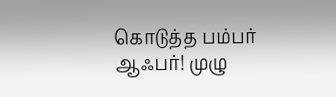கொடுத்த பம்பர் ஆஃபர்! முழு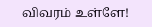விவரம் உள்ளே!